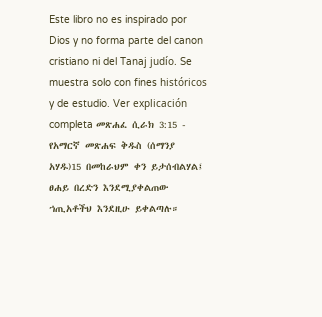Este libro no es inspirado por Dios y no forma parte del canon cristiano ni del Tanaj judío. Se muestra solo con fines históricos y de estudio. Ver explicación completa መጽሐፈ ሲራክ 3:15 - የአማርኛ መጽሐፍ ቅዱስ (ሰማንያ አሃዱ)15 በመከራህም ቀን ይታሰብልሃል፤ ፀሐይ በረድን እንደሚያቀልጠው ኀጢአቶችህ እንደዚሁ ይቀልጣሉ።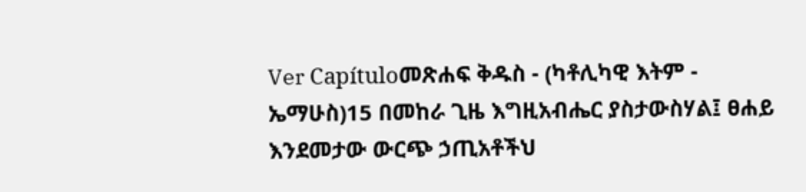Ver Capítuloመጽሐፍ ቅዱስ - (ካቶሊካዊ እትም - ኤማሁስ)15 በመከራ ጊዜ እግዚአብሔር ያስታውስሃል፤ ፀሐይ እንደመታው ውርጭ ኃጢአቶችህ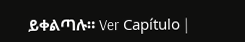ይቀልጣሉ። Ver Capítulo |